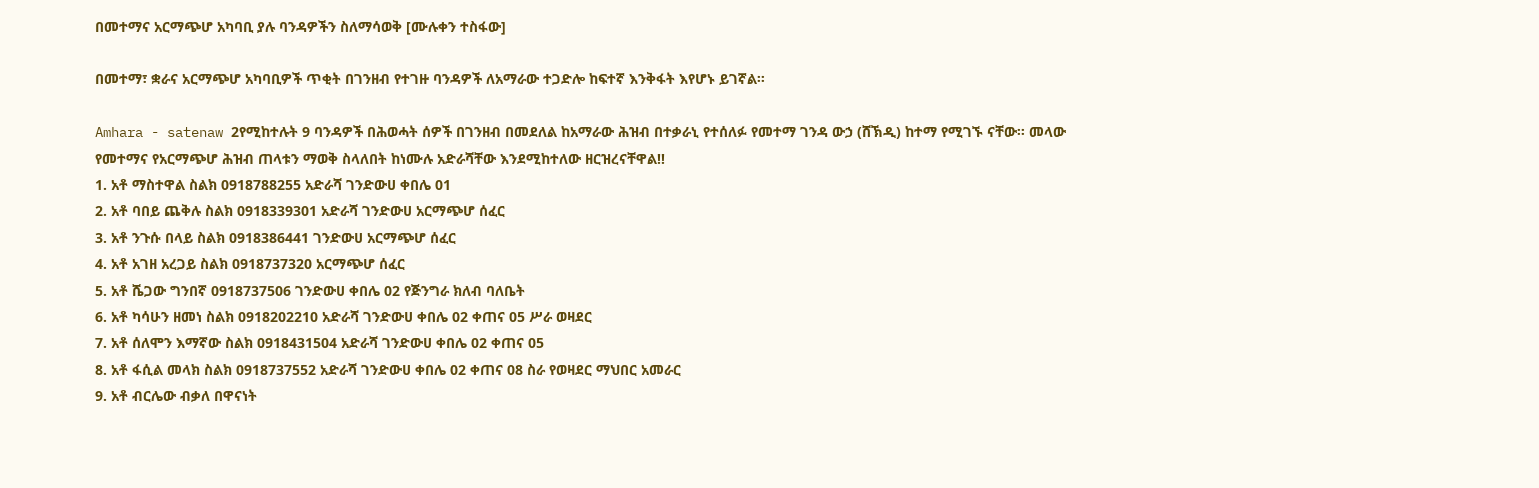በመተማና አርማጭሆ አካባቢ ያሉ ባንዳዎችን ስለማሳወቅ [ሙሉቀን ተስፋው]

በመተማ፣ ቋራና አርማጭሆ አካባቢዎች ጥቂት በገንዘብ የተገዙ ባንዳዎች ለአማራው ተጋድሎ ከፍተኛ እንቅፋት እየሆኑ ይገኛል፡፡

Amhara - satenaw 2የሚከተሉት 9 ባንዳዎች በሕወሓት ሰዎች በገንዘብ በመደለል ከአማራው ሕዝብ በተቃራኒ የተሰለፉ የመተማ ገንዳ ውኃ (ሸኽዲ) ከተማ የሚገኙ ናቸው፡፡ መላው የመተማና የአርማጭሆ ሕዝብ ጠላቱን ማወቅ ስላለበት ከነሙሉ አድራሻቸው እንደሚከተለው ዘርዝረናቸዋል!!
1. አቶ ማስተዋል ስልክ 0918788255 አድራሻ ገንድውሀ ቀበሌ 01
2. አቶ ባበይ ጨቅሉ ስልክ 0918339301 አድራሻ ገንድውሀ አርማጭሆ ሰፈር
3. አቶ ንጉሱ በላይ ስልክ 0918386441 ገንድውሀ አርማጭሆ ሰፈር
4. አቶ አገዘ አረጋይ ስልክ 0918737320 አርማጭሆ ሰፈር
5. አቶ ሼጋው ግንበኛ 0918737506 ገንድውሀ ቀበሌ 02 የጅንግራ ክለብ ባለቤት
6. አቶ ካሳሁን ዘመነ ስልክ 0918202210 አድራሻ ገንድውሀ ቀበሌ 02 ቀጠና 05 ሥራ ወዛደር
7. አቶ ሰለሞን እማኛው ስልክ 0918431504 አድራሻ ገንድውሀ ቀበሌ 02 ቀጠና 05
8. አቶ ፋሲል መላክ ስልክ 0918737552 አድራሻ ገንድውሀ ቀበሌ 02 ቀጠና 08 ስራ የወዛደር ማህበር አመራር
9. አቶ ብርሌው ብቃለ በዋናነት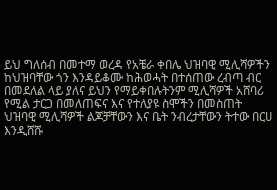ይህ ግለሰብ በመተማ ወረዳ የአቼራ ቀበሌ ህዝባዊ ሚሊሻዎችን ከህዝባቸው ጎን እንዳይቆሙ ከሕወሓት በተሰጠው ረብጣ ብር በመደለል ላይ ያለና ይህን የማይቀበሉትንም ሚሊሻዎች አሸባሪ የሚል ታርጋ በመለጠፍና እና የተለያዩ ስሞችን በመስጠት ህዝባዊ ሚሊሻዎች ልጆቻቸውን እና ቤት ንብረታቸውን ትተው በርሀ እንዲሸሹ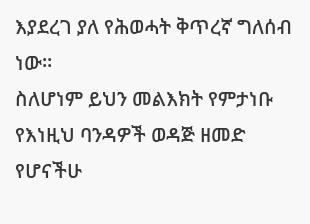እያደረገ ያለ የሕወሓት ቅጥረኛ ግለሰብ ነው፡፡
ስለሆነም ይህን መልእክት የምታነቡ የእነዚህ ባንዳዎች ወዳጅ ዘመድ የሆናችሁ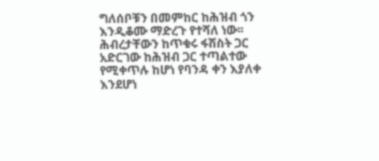ግለሰቦቹን በመምከር ከሕዝብ ጎን እንዲቆሙ ማድረጉ የተሻለ ነው፡፡ ሕብረታቸውን ከጥቁሩ ፋሽስት ጋር አድርገው ከሕዝብ ጋር ተጣልተው የሚቀጥሉ ከሆነ የባንዳ ቀን እያለቀ እንደሆነ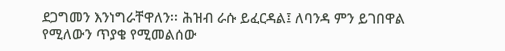ደጋግመን እንነግራቸዋለን፡፡ ሕዝብ ራሱ ይፈርዳል፤ ለባንዳ ምን ይገበዋል የሚለውን ጥያቄ የሚመልሰው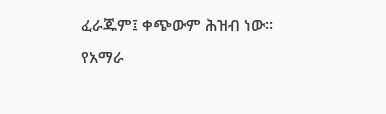ፈራጁም፤ ቀጭውም ሕዝብ ነው፡፡
የአማራ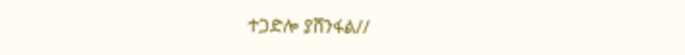ተጋድሎ ያሸንፋል//